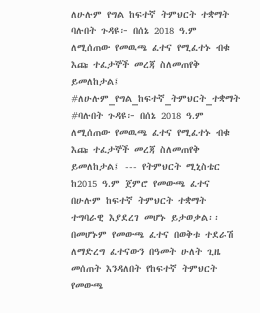ለሁሉም የግል ከፍተኛ ትምህርት ተቋማት ባሉበት ጉዳዩ፦ በሰኔ 2018 ዓ.ም ለሚሰጠው የመዉጫ ፈተና የሚፈተኑ ብቁ እጩ ተፈታኞች መረጃ ስለመጠየቅ ይመለከታል፤
#ለሁሉም_የግል_ከፍተኛ_ትምህርት_ተቋማት #ባሉበት ጉዳዩ፦ በሰኔ 2018 ዓ.ም ለሚሰጠው የመዉጫ ፈተና የሚፈተኑ ብቁ እጩ ተፈታኞች መረጃ ስለመጠየቅ ይመለከታል፤ --- የትምህርት ሚኒስቴር ከ2015 ዓ.ም ጀምሮ የመውጫ ፈተና በሁሉም ከፍተኛ ትምህርት ተቋማት ተግባራዊ እያደረገ መሆኑ ይታወቃል፡፡ በመሆኑም የመውጫ ፈተና በወቅቱ ተደራሽ ለማድረግ ፈተናውን በዓመት ሁለት ጊዜ መሰጠት እንዳለበት የከፍተኛ ትምህርት የመውጫ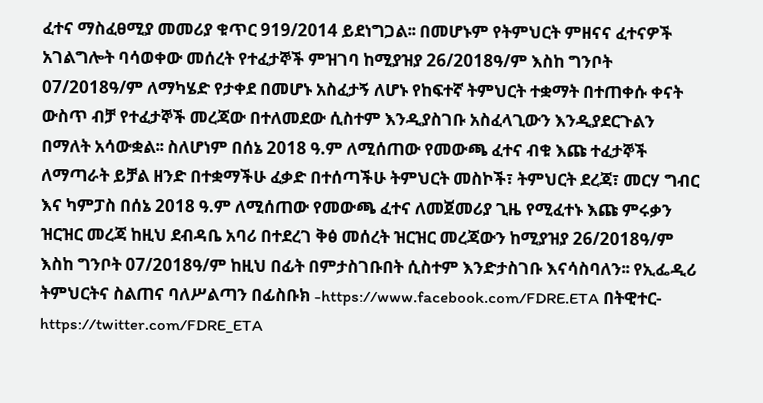ፈተና ማስፈፀሚያ መመሪያ ቁጥር 919/2014 ይደነግጋል፡፡ በመሆኑም የትምህርት ምዘናና ፈተናዎች አገልግሎት ባሳወቀው መሰረት የተፈታኞች ምዝገባ ከሚያዝያ 26/2018ዓ/ም እስከ ግንቦት 07/2018ዓ/ም ለማካሄድ የታቀደ በመሆኑ አስፈታኝ ለሆኑ የከፍተኛ ትምህርት ተቋማት በተጠቀሱ ቀናት ውስጥ ብቻ የተፈታኞች መረጃው በተለመደው ሲስተም እንዲያስገቡ አስፈላጊውን እንዲያደርጉልን በማለት አሳውቋል፡፡ ስለሆነም በሰኔ 2018 ዓ.ም ለሚሰጠው የመውጫ ፈተና ብቁ እጩ ተፈታኞች ለማጣራት ይቻል ዘንድ በተቋማችሁ ፈቃድ በተሰጣችሁ ትምህርት መስኮች፣ ትምህርት ደረጃ፣ መርሃ ግብር እና ካምፓስ በሰኔ 2018 ዓ.ም ለሚሰጠው የመውጫ ፈተና ለመጀመሪያ ጊዜ የሚፈተኑ እጩ ምሩቃን ዝርዝር መረጃ ከዚህ ደብዳቤ አባሪ በተደረገ ቅፅ መሰረት ዝርዝር መረጃውን ከሚያዝያ 26/2018ዓ/ም እስከ ግንቦት 07/2018ዓ/ም ከዚህ በፊት በምታስገቡበት ሲስተም እንድታስገቡ እናሳስባለን፡፡ የኢፌዲሪ ትምህርትና ስልጠና ባለሥልጣን በፊስቡክ -https://www.facebook.com/FDRE.ETA በትዊተር- https://twitter.com/FDRE_ETA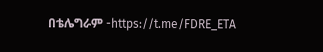በቴሌግራም -https://t.me/FDRE_ETA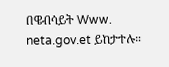በዌብሳይት Www. neta.gov.et ይከታተሉ።